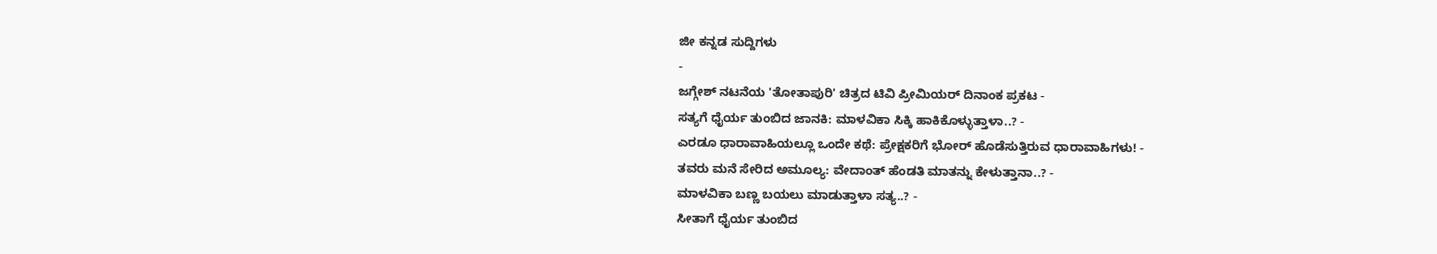ಜೀ ಕನ್ನಡ ಸುದ್ದಿಗಳು
-
ಜಗ್ಗೇಶ್ ನಟನೆಯ 'ತೋತಾಪುರಿ' ಚಿತ್ರದ ಟಿವಿ ಪ್ರೀಮಿಯರ್ ದಿನಾಂಕ ಪ್ರಕಟ -
ಸತ್ಯಗೆ ಧೈರ್ಯ ತುಂಬಿದ ಜಾನಕಿ: ಮಾಳವಿಕಾ ಸಿಕ್ಕಿ ಹಾಕಿಕೊಳ್ಳುತ್ತಾಳಾ..? -
ಎರಡೂ ಧಾರಾವಾಹಿಯಲ್ಲೂ ಒಂದೇ ಕಥೆ: ಪ್ರೇಕ್ಷಕರಿಗೆ ಭೋರ್ ಹೊಡೆಸುತ್ತಿರುವ ಧಾರಾವಾಹಿಗಳು! -
ತವರು ಮನೆ ಸೇರಿದ ಅಮೂಲ್ಯ: ವೇದಾಂತ್ ಹೆಂಡತಿ ಮಾತನ್ನು ಕೇಳುತ್ತಾನಾ..? -
ಮಾಳವಿಕಾ ಬಣ್ಣ ಬಯಲು ಮಾಡುತ್ತಾಳಾ ಸತ್ಯ..? -
ಸೀತಾಗೆ ಧೈರ್ಯ ತುಂಬಿದ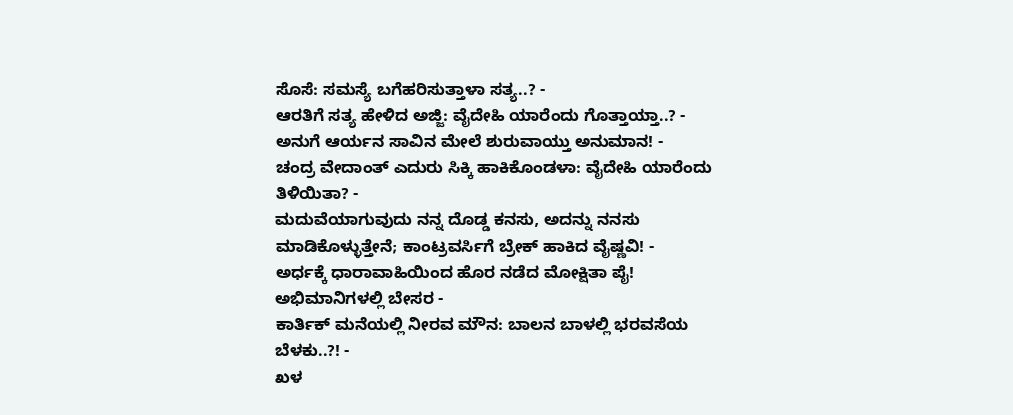ಸೊಸೆ: ಸಮಸ್ಯೆ ಬಗೆಹರಿಸುತ್ತಾಳಾ ಸತ್ಯ..? -
ಆರತಿಗೆ ಸತ್ಯ ಹೇಳಿದ ಅಜ್ಜಿ: ವೈದೇಹಿ ಯಾರೆಂದು ಗೊತ್ತಾಯ್ತಾ..? -
ಅನುಗೆ ಆರ್ಯನ ಸಾವಿನ ಮೇಲೆ ಶುರುವಾಯ್ತು ಅನುಮಾನ! -
ಚಂದ್ರ ವೇದಾಂತ್ ಎದುರು ಸಿಕ್ಕಿ ಹಾಕಿಕೊಂಡಳಾ: ವೈದೇಹಿ ಯಾರೆಂದು ತಿಳಿಯಿತಾ? -
ಮದುವೆಯಾಗುವುದು ನನ್ನ ದೊಡ್ಡ ಕನಸು, ಅದನ್ನು ನನಸು ಮಾಡಿಕೊಳ್ಳುತ್ತೇನೆ; ಕಾಂಟ್ರವರ್ಸಿಗೆ ಬ್ರೇಕ್ ಹಾಕಿದ ವೈಷ್ಣವಿ! -
ಅರ್ಧಕ್ಕೆ ಧಾರಾವಾಹಿಯಿಂದ ಹೊರ ನಡೆದ ಮೋಕ್ಷಿತಾ ಪೈ! ಅಭಿಮಾನಿಗಳಲ್ಲಿ ಬೇಸರ -
ಕಾರ್ತಿಕ್ ಮನೆಯಲ್ಲಿ ನೀರವ ಮೌನ: ಬಾಲನ ಬಾಳಲ್ಲಿ ಭರವಸೆಯ ಬೆಳಕು..?! -
ಖಳ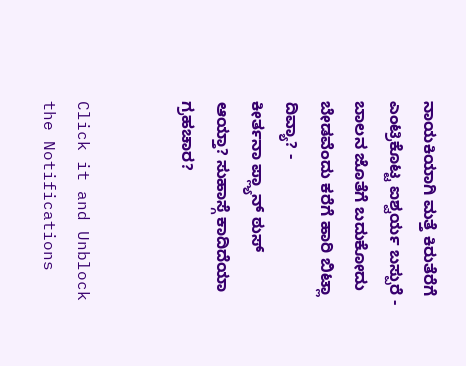ನಾಯಕಿಯಾಗಿ ಮತ್ತೆ ಕಿರುತೆರೆಗೆ ಎಂಟ್ರಿಕೊಟ್ಟ ಐಶ್ವರ್ಯ ಬಸ್ಪುರೆ -
ಬಾಲನ ಜೊತೆಗೆ ಬದುಕೋದು ಬೇಡವೆಂದು ಕರೆಗೆ ಹಾರಿ ಬಿಟ್ಲಾ ದಿವ್ಯಾ? -
ಕೀರ್ತನಾ ಪ್ಲ್ಯಾನ್ ಠುಸ್ ಆಯ್ತಾ? ಸುಹಾಸ್ಗೆ ಕಾದಿದೆಯಾ ಗ್ರಹಚಾರ?


Click it and Unblock the Notifications